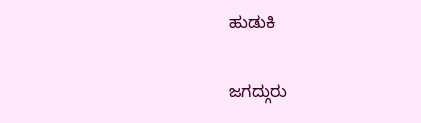ಹುಡುಕಿ

ಜಗದ್ಗುರು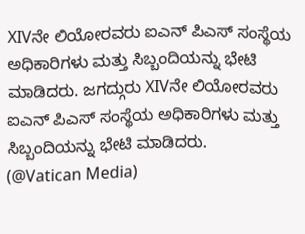XIVನೇ ಲಿಯೋರವರು ಐಎನ್ ಪಿಎಸ್ ಸಂಸ್ಥೆಯ ಅಧಿಕಾರಿಗಳು ಮತ್ತು ಸಿಬ್ಬಂದಿಯನ್ನು ಭೇಟಿ ಮಾಡಿದರು. ಜಗದ್ಗುರು XIVನೇ ಲಿಯೋರವರು ಐಎನ್ ಪಿಎಸ್ ಸಂಸ್ಥೆಯ ಅಧಿಕಾರಿಗಳು ಮತ್ತು ಸಿಬ್ಬಂದಿಯನ್ನು ಭೇಟಿ ಮಾಡಿದರು.  (@Vatican Media)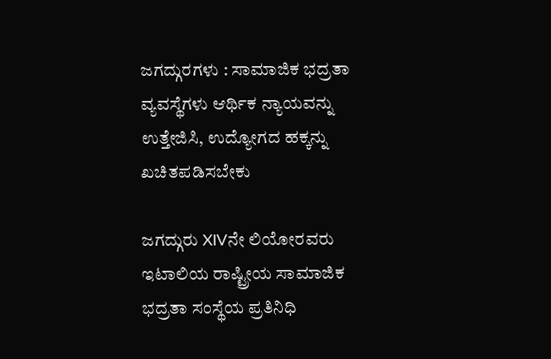ಜಗದ್ಗುರಗಳು : ಸಾಮಾಜಿಕ ಭದ್ರತಾ ವ್ಯವಸ್ಥೆಗಳು ಆರ್ಥಿಕ ನ್ಯಾಯವನ್ನು ಉತ್ತೇಜಿಸಿ, ಉದ್ಯೋಗದ ಹಕ್ಕನ್ನು ಖಚಿತಪಡಿಸಬೇಕು

ಜಗದ್ಗುರು XIVನೇ ಲಿಯೋರವರು ಇಟಾಲಿಯ ರಾಷ್ಟ್ರೀಯ ಸಾಮಾಜಿಕ ಭದ್ರತಾ ಸಂಸ್ಥೆಯ ಪ್ರತಿನಿಧಿ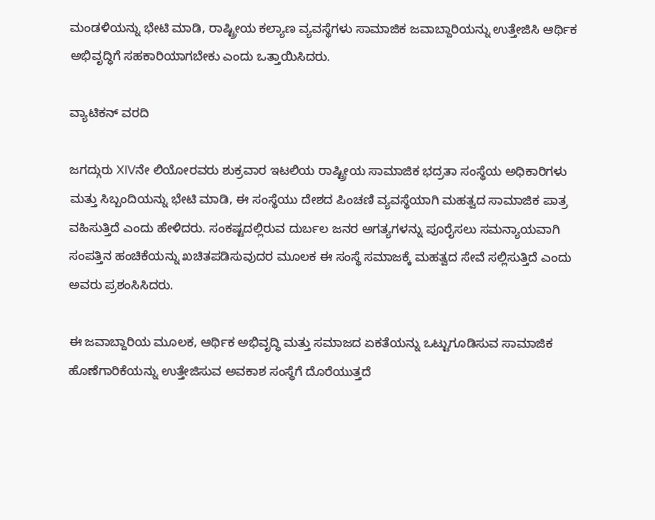ಮಂಡಳಿಯನ್ನು ಭೇಟಿ ಮಾಡಿ, ರಾಷ್ಟ್ರೀಯ ಕಲ್ಯಾಣ ವ್ಯವಸ್ಥೆಗಳು ಸಾಮಾಜಿಕ ಜವಾಬ್ದಾರಿಯನ್ನು ಉತ್ತೇಜಿಸಿ ಆರ್ಥಿಕ ಅಭಿವೃದ್ಧಿಗೆ ಸಹಕಾರಿಯಾಗಬೇಕು ಎಂದು ಒತ್ತಾಯಿಸಿದರು.

ವ್ಯಾಟಿಕನ್ ವರದಿ

ಜಗದ್ಗುರು XIVನೇ ಲಿಯೋರವರು ಶುಕ್ರವಾರ ಇಟಲಿಯ ರಾಷ್ಟ್ರೀಯ ಸಾಮಾಜಿಕ ಭದ್ರತಾ ಸಂಸ್ಥೆಯ ಅಧಿಕಾರಿಗಳು ಮತ್ತು ಸಿಬ್ಬಂದಿಯನ್ನು ಭೇಟಿ ಮಾಡಿ, ಈ ಸಂಸ್ಥೆಯು ದೇಶದ ಪಿಂಚಣಿ ವ್ಯವಸ್ಥೆಯಾಗಿ ಮಹತ್ವದ ಸಾಮಾಜಿಕ ಪಾತ್ರ ವಹಿಸುತ್ತಿದೆ ಎಂದು ಹೇಳಿದರು. ಸಂಕಷ್ಟದಲ್ಲಿರುವ ದುರ್ಬಲ ಜನರ ಅಗತ್ಯಗಳನ್ನು ಪೂರೈಸಲು ಸಮನ್ಯಾಯವಾಗಿ ಸಂಪತ್ತಿನ ಹಂಚಿಕೆಯನ್ನು ಖಚಿತಪಡಿಸುವುದರ ಮೂಲಕ ಈ ಸಂಸ್ಥೆ ಸಮಾಜಕ್ಕೆ ಮಹತ್ವದ ಸೇವೆ ಸಲ್ಲಿಸುತ್ತಿದೆ ಎಂದು ಅವರು ಪ್ರಶಂಸಿಸಿದರು.

ಈ ಜವಾಬ್ದಾರಿಯ ಮೂಲಕ, ಆರ್ಥಿಕ ಅಭಿವೃದ್ಧಿ ಮತ್ತು ಸಮಾಜದ ಏಕತೆಯನ್ನು ಒಟ್ಟುಗೂಡಿಸುವ ಸಾಮಾಜಿಕ ಹೊಣೆಗಾರಿಕೆಯನ್ನು ಉತ್ತೇಜಿಸುವ ಅವಕಾಶ ಸಂಸ್ಥೆಗೆ ದೊರೆಯುತ್ತದೆ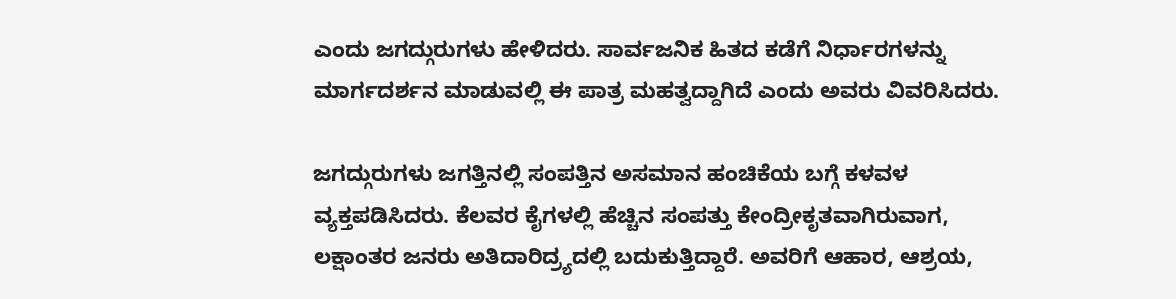ಎಂದು ಜಗದ್ಗುರುಗಳು ಹೇಳಿದರು. ಸಾರ್ವಜನಿಕ ಹಿತದ ಕಡೆಗೆ ನಿರ್ಧಾರಗಳನ್ನು ಮಾರ್ಗದರ್ಶನ ಮಾಡುವಲ್ಲಿ ಈ ಪಾತ್ರ ಮಹತ್ವದ್ದಾಗಿದೆ ಎಂದು ಅವರು ವಿವರಿಸಿದರು.

ಜಗದ್ಗುರುಗಳು ಜಗತ್ತಿನಲ್ಲಿ ಸಂಪತ್ತಿನ ಅಸಮಾನ ಹಂಚಿಕೆಯ ಬಗ್ಗೆ ಕಳವಳ ವ್ಯಕ್ತಪಡಿಸಿದರು. ಕೆಲವರ ಕೈಗಳಲ್ಲಿ ಹೆಚ್ಚಿನ ಸಂಪತ್ತು ಕೇಂದ್ರೀಕೃತವಾಗಿರುವಾಗ, ಲಕ್ಷಾಂತರ ಜನರು ಅತಿದಾರಿದ್ರ್ಯದಲ್ಲಿ ಬದುಕುತ್ತಿದ್ದಾರೆ. ಅವರಿಗೆ ಆಹಾರ, ಆಶ್ರಯ,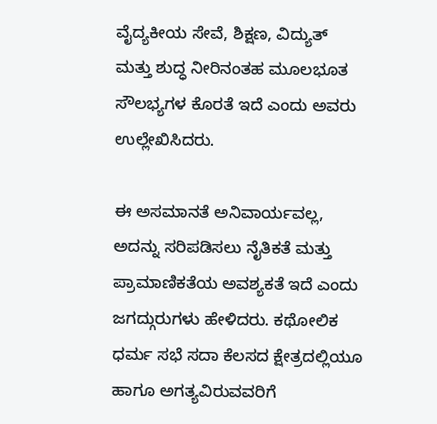ವೈದ್ಯಕೀಯ ಸೇವೆ, ಶಿಕ್ಷಣ, ವಿದ್ಯುತ್ ಮತ್ತು ಶುದ್ಧ ನೀರಿನಂತಹ ಮೂಲಭೂತ ಸೌಲಭ್ಯಗಳ ಕೊರತೆ ಇದೆ ಎಂದು ಅವರು ಉಲ್ಲೇಖಿಸಿದರು.

ಈ ಅಸಮಾನತೆ ಅನಿವಾರ್ಯವಲ್ಲ, ಅದನ್ನು ಸರಿಪಡಿಸಲು ನೈತಿಕತೆ ಮತ್ತು ಪ್ರಾಮಾಣಿಕತೆಯ ಅವಶ್ಯಕತೆ ಇದೆ ಎಂದು ಜಗದ್ಗುರುಗಳು ಹೇಳಿದರು. ಕಥೋಲಿಕ ಧರ್ಮ ಸಭೆ ಸದಾ ಕೆಲಸದ ಕ್ಷೇತ್ರದಲ್ಲಿಯೂ ಹಾಗೂ ಅಗತ್ಯವಿರುವವರಿಗೆ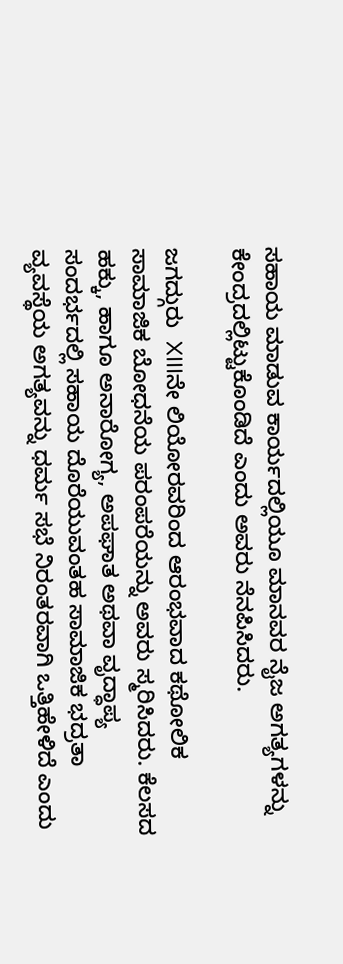ಸಹಾಯ ಮಾಡುವ ಕಾರ್ಯದಲ್ಲಿಯೂ ಮಾನವರ ನೈಜ ಅಗತ್ಯಗಳನ್ನು ಕೇಂದ್ರದಲ್ಲಿಟ್ಟುಕೊಂಡಿದೆ ಎಂದು ಅವರು ನೆನಪಿಸಿದರು.

ಜಗದ್ಗುರು  XIIIನೇ ಲಿಯೋರವರಿಂದ ಆರಂಭವಾದ ಕಥೋಲಿಕ ಸಾಮಾಜಿಕ ಬೋಧನೆಯ ಪರಂಪರೆಯನ್ನು ಅವರು ಸ್ಮರಿಸಿದರು. ಕೆಲಸದ ಹಕ್ಕು, ಹಾಗೂ ಅನಾರೋಗ್ಯ, ಅಪಘಾತ ಅಥವಾ ವೃದ್ಧಾಪ್ಯ ಸಂದರ್ಭದಲ್ಲಿ ಸಹಾಯ ದೊರೆಯುವಂತಹ ಸಾಮಾಜಿಕ ಭದ್ರತಾ ವ್ಯವಸ್ಥೆಯ ಅಗತ್ಯವನ್ನು ಧರ್ಮ ಸಭೆ ನಿರಂತರವಾಗಿ ಒತ್ತಿಹೇಳಿದೆ ಎಂದು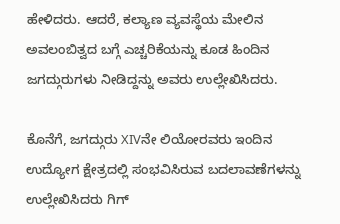ಹೇಳಿದರು. ಆದರೆ, ಕಲ್ಯಾಣ ವ್ಯವಸ್ಥೆಯ ಮೇಲಿನ ಅವಲಂಬಿತ್ವದ ಬಗ್ಗೆ ಎಚ್ಚರಿಕೆಯನ್ನು ಕೂಡ ಹಿಂದಿನ ಜಗದ್ಗುರುಗಳು ನೀಡಿದ್ದನ್ನು ಅವರು ಉಲ್ಲೇಖಿಸಿದರು.

ಕೊನೆಗೆ, ಜಗದ್ಗುರು XIVನೇ ಲಿಯೋರವರು ಇಂದಿನ ಉದ್ಯೋಗ ಕ್ಷೇತ್ರದಲ್ಲಿ ಸಂಭವಿಸಿರುವ ಬದಲಾವಣೆಗಳನ್ನು ಉಲ್ಲೇಖಿಸಿದರು ಗಿಗ್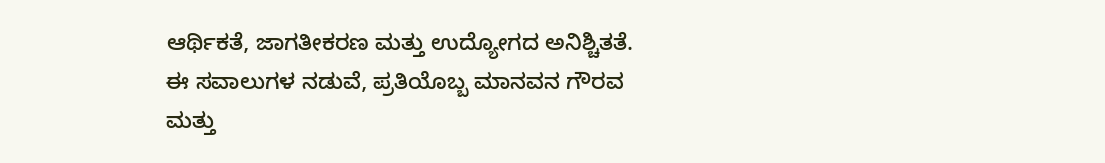ಆರ್ಥಿಕತೆ, ಜಾಗತೀಕರಣ ಮತ್ತು ಉದ್ಯೋಗದ ಅನಿಶ್ಚಿತತೆ. ಈ ಸವಾಲುಗಳ ನಡುವೆ, ಪ್ರತಿಯೊಬ್ಬ ಮಾನವನ ಗೌರವ ಮತ್ತು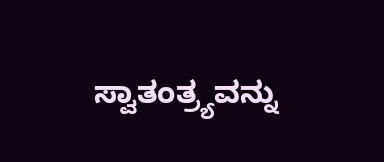ಸ್ವಾತಂತ್ರ್ಯವನ್ನು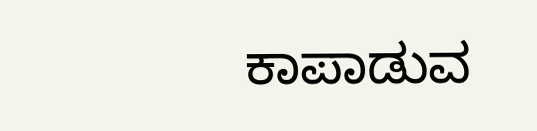ಕಾಪಾಡುವ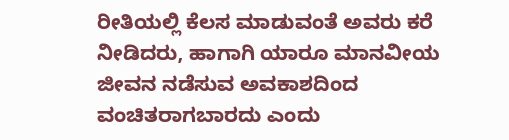ರೀತಿಯಲ್ಲಿ ಕೆಲಸ ಮಾಡುವಂತೆ ಅವರು ಕರೆ ನೀಡಿದರು, ಹಾಗಾಗಿ ಯಾರೂ ಮಾನವೀಯ ಜೀವನ ನಡೆಸುವ ಅವಕಾಶದಿಂದ ವಂಚಿತರಾಗಬಾರದು ಎಂದು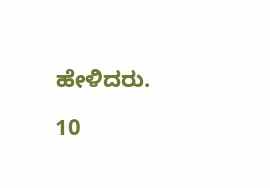ಹೇಳಿದರು.

10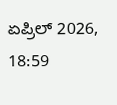ಏಪ್ರಿಲ್ 2026, 18:59